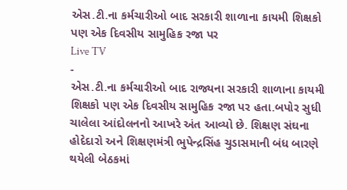એસ.ટી.ના કર્મચારીઓ બાદ સરકારી શાળાના કાયમી શિક્ષકો પણ એક દિવસીય સામુહિક રજા પર
Live TV
-
એસ.ટી.ના કર્મચારીઓ બાદ રાજ્યના સરકારી શાળાના કાયમી શિક્ષકો પણ એક દિવસીય સામુહિક રજા પર હતા.બપોર સુધી ચાલેલા આંદોલનનો આખરે અંત આવ્યો છે. શિક્ષણ સંઘના હોદેદારો અને શિક્ષણમંત્રી ભુપેન્દ્રસિંહ ચુડાસમાની બંધ બારણે થયેલી બેઠકમાં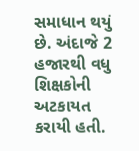સમાધાન થયું છે. અંદાજે 2 હજારથી વધુ શિક્ષકોની અટકાયત કરાયી હતી.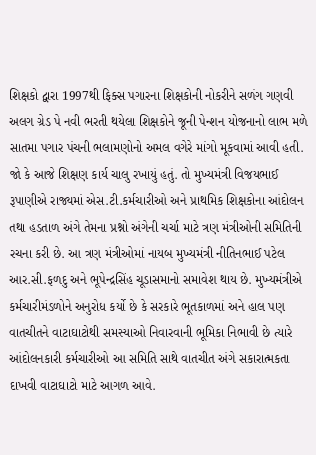શિક્ષકો દ્વારા 1997થી ફિક્સ પગારના શિક્ષકોની નોકરીને સળંગ ગણવી અલગ ગ્રેડ પે નવી ભરતી થયેલા શિક્ષકોને જૂની પેન્શન યોજનાનો લાભ મળે સાતમા પગાર પંચની ભલામણોનો અમલ વગેરે માંગો મૂકવામાં આવી હતી. જો કે આજે શિક્ષણ કાર્ય ચાલુ રખાયું હતું. તો મુખ્યમંત્રી વિજયભાઈ રૂપાણીએ રાજ્યમાં એસ.ટી.કર્મચારીઓ અને પ્રાથમિક શિક્ષકોના આંદોલન તથા હડતાળ અંગે તેમના પ્રશ્નો અંગેની ચર્ચા માટે ત્રણ મંત્રીઓની સમિતિની રચના કરી છે. આ ત્રણ મંત્રીઓમાં નાયબ મુખ્યમંત્રી નીતિનભાઈ પટેલ આર.સી.ફળદુ અને ભૂપેન્દ્રસિંહ ચૂડાસમાનો સમાવેશ થાય છે. મુખ્યમંત્રીએ કર્મચારીમંડળોને અનુરોધ કર્યો છે કે સરકારે ભૂતકાળમાં અને હાલ પણ વાતચીતને વાટાઘાટોથી સમસ્યાઓ નિવારવાની ભૂમિકા નિભાવી છે ત્યારે આંદોલનકારી કર્મચારીઓ આ સમિતિ સાથે વાતચીત અંગે સકારાત્મકતા દાખવી વાટાઘાટો માટે આગળ આવે.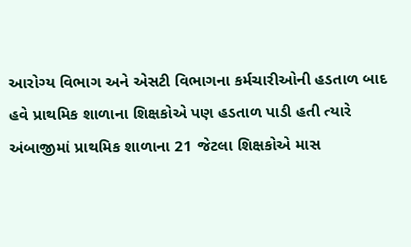આરોગ્ય વિભાગ અને એસટી વિભાગના કર્મચારીઓની હડતાળ બાદ હવે પ્રાથમિક શાળાના શિક્ષકોએ પણ હડતાળ પાડી હતી ત્યારે અંબાજીમાં પ્રાથમિક શાળાના 21 જેટલા શિક્ષકોએ માસ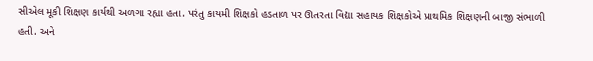સીએલ મૂકી શિક્ષણ કાર્યથી અળગા રહ્યા હતા. પરંતુ કાયમી શિક્ષકો હડતાળ પર ઊતરતા વિદ્યા સહાયક શિક્ષકોએ પ્રાથમિક શિક્ષણની બાજી સંભાળી હતી. અને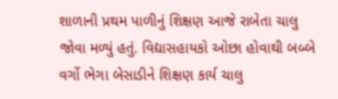શાળાની પ્રથમ પાળીનું શિક્ષણ આજે રાબેતા ચાલુ જોવા મળ્યું હતું. વિદ્યાસહાયકો ઓછા હોવાથી બબ્બે વર્ગો ભેગા બેસાડીને શિક્ષણ કાર્ય ચાલુ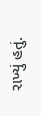રાખ્યું હતું.